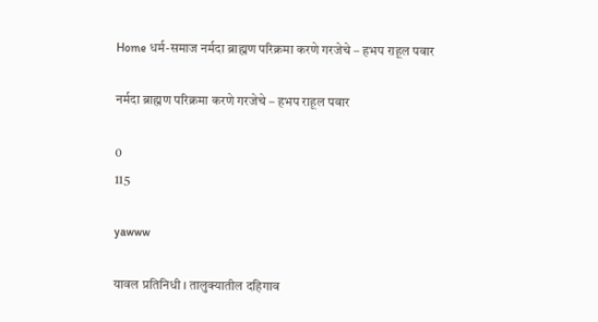Home धर्म-समाज नर्मदा ब्राह्मण परिक्रमा करणे गरजेचे – हभप राहूल पवार

नर्मदा ब्राह्मण परिक्रमा करणे गरजेचे – हभप राहूल पवार

0
115

yawww

यावल प्रतिनिधी । तालुक्यातील दहिगाव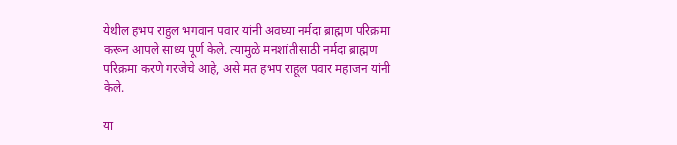येथील हभप राहुल भगवान पवार यांनी अवघ्या नर्मदा ब्राह्मण परिक्रमा करून आपले साध्य पूर्ण केले. त्यामुळे मनशांतीसाठी नर्मदा ब्राह्मण परिक्रमा करणे गरजेचे आहे, असे मत हभप राहूल पवार महाजन यांनी केले.

या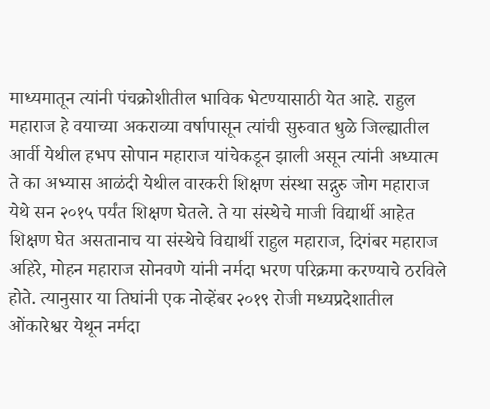माध्यमातून त्यांनी पंचक्रोशीतील भाविक भेटण्यासाठी येत आहे. राहुल महाराज हे वयाच्या अकराव्या वर्षापासून त्यांची सुरुवात धुळे जिल्ह्यातील आर्वी येथील हभप सोपान महाराज यांचेकडून झाली असून त्यांनी अध्यात्म ते का अभ्यास आळंदी येथील वारकरी शिक्षण संस्था सद्गुरु जोग महाराज येथे सन २०१५ पर्यंत शिक्षण घेतले. ते या संस्थेचे माजी विद्यार्थी आहेत शिक्षण घेत असतानाच या संस्थेचे विद्यार्थी राहुल महाराज, दिगंबर महाराज अहिरे, मोहन महाराज सोनवणे यांनी नर्मदा भरण परिक्रमा करण्याचे ठरविले होते. त्यानुसार या तिघांनी एक नोव्हेंबर २०१९ रोजी मध्यप्रदेशातील ओंकारेश्वर येथून नर्मदा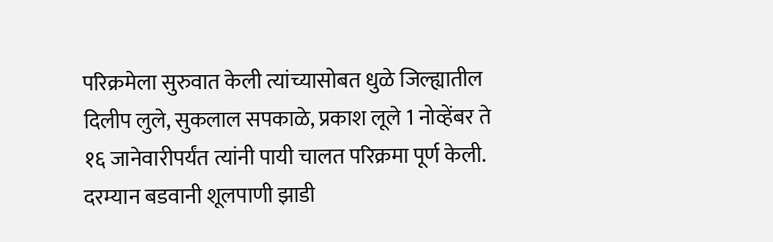परिक्रमेला सुरुवात केली त्यांच्यासोबत धुळे जिल्ह्यातील दिलीप लुले, सुकलाल सपकाळे, प्रकाश लूले 1 नोव्हेंबर ते १६ जानेवारीपर्यंत त्यांनी पायी चालत परिक्रमा पूर्ण केली. दरम्यान बडवानी शूलपाणी झाडी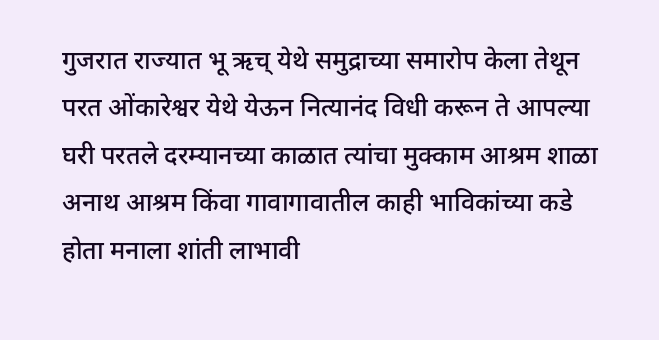गुजरात राज्यात भू ऋच् येथे समुद्राच्या समारोप केला तेथून परत ओंकारेश्वर येथे येऊन नित्यानंद विधी करून ते आपल्या घरी परतले दरम्यानच्या काळात त्यांचा मुक्काम आश्रम शाळा अनाथ आश्रम किंवा गावागावातील काही भाविकांच्या कडे होता मनाला शांती लाभावी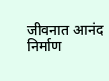जीवनात आनंद निर्माण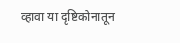व्हावा या दृष्टिकोनातून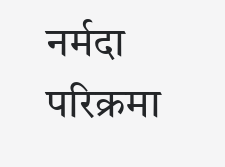नर्मदा परिक्रमा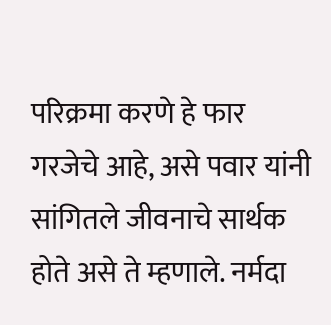परिक्रमा करणे हे फार गरजेचे आहे, असे पवार यांनी सांगितले जीवनाचे सार्थक होते असे ते म्हणाले. नर्मदा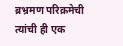ब्रभ्रमण परिक्रमेची त्यांची ही एक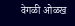वेगळी ओळख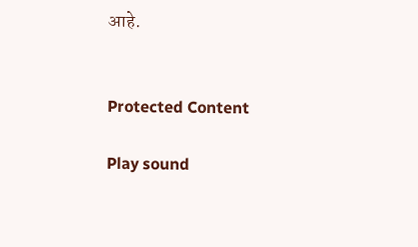आहे.


Protected Content

Play sound